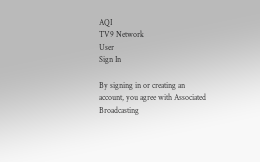AQI
TV9 Network
User
Sign In

By signing in or creating an account, you agree with Associated Broadcasting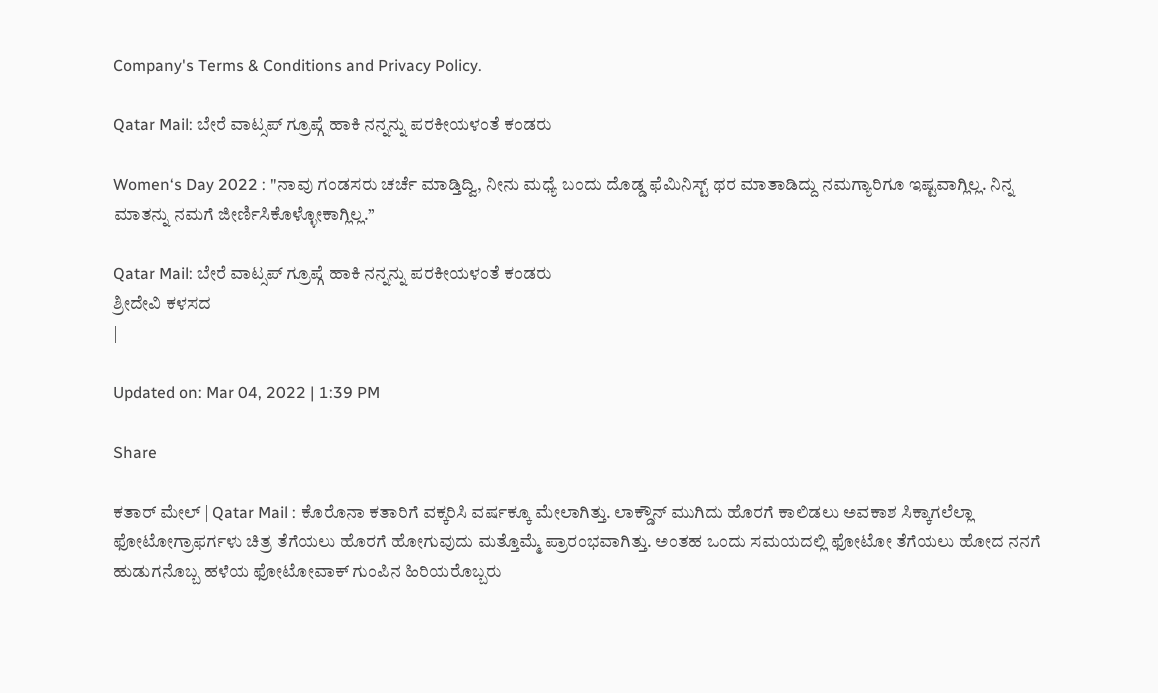Company's Terms & Conditions and Privacy Policy.

Qatar Mail: ಬೇರೆ ವಾಟ್ಸಪ್ ಗ್ರೂಪ್ಗೆ ಹಾಕಿ ನನ್ನನ್ನು ಪರಕೀಯಳಂತೆ ಕಂಡರು

Women‘s Day 2022 : "ನಾವು ಗಂಡಸರು ಚರ್ಚೆ ಮಾಡ್ತಿದ್ವಿ, ನೀನು ಮಧ್ಯೆ ಬಂದು ದೊಡ್ಡ ಫೆಮಿನಿಸ್ಟ್ ಥರ ಮಾತಾಡಿದ್ದು ನಮಗ್ಯಾರಿಗೂ ಇಷ್ಟವಾಗ್ಲಿಲ್ಲ. ನಿನ್ನ ಮಾತನ್ನು ನಮಗೆ ಜೀರ್ಣಿಸಿಕೊಳ್ಳೋಕಾಗ್ಲಿಲ್ಲ.’’

Qatar Mail: ಬೇರೆ ವಾಟ್ಸಪ್ ಗ್ರೂಪ್ಗೆ ಹಾಕಿ ನನ್ನನ್ನು ಪರಕೀಯಳಂತೆ ಕಂಡರು
ಶ್ರೀದೇವಿ ಕಳಸದ
|

Updated on: Mar 04, 2022 | 1:39 PM

Share

ಕತಾರ್ ಮೇಲ್ | Qatar Mail : ಕೊರೊನಾ ಕತಾರಿಗೆ ವಕ್ಕರಿಸಿ ವರ್ಷಕ್ಕೂ ಮೇಲಾಗಿತ್ತು. ಲಾಕ್ಡೌನ್ ಮುಗಿದು ಹೊರಗೆ ಕಾಲಿಡಲು ಅವಕಾಶ ಸಿಕ್ಕಾಗಲೆಲ್ಲಾ ಫೋಟೋಗ್ರಾಫರ್ಗಳು ಚಿತ್ರ ತೆಗೆಯಲು ಹೊರಗೆ ಹೋಗುವುದು ಮತ್ತೊಮ್ಮೆ ಪ್ರಾರಂಭವಾಗಿತ್ತು. ಅಂತಹ ಒಂದು ಸಮಯದಲ್ಲಿ ಫೋಟೋ ತೆಗೆಯಲು ಹೋದ ನನಗೆ ಹುಡುಗನೊಬ್ಬ ಹಳೆಯ ಫೋಟೋವಾಕ್ ಗುಂಪಿನ ಹಿರಿಯರೊಬ್ಬರು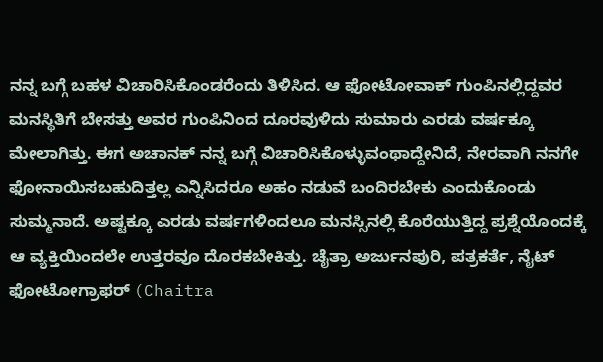ನನ್ನ ಬಗ್ಗೆ ಬಹಳ ವಿಚಾರಿಸಿಕೊಂಡರೆಂದು ತಿಳಿಸಿದ. ಆ ಫೋಟೋವಾಕ್ ಗುಂಪಿನಲ್ಲಿದ್ದವರ ಮನಸ್ಥಿತಿಗೆ ಬೇಸತ್ತು ಅವರ ಗುಂಪಿನಿಂದ ದೂರವುಳಿದು ಸುಮಾರು ಎರಡು ವರ್ಷಕ್ಕೂ ಮೇಲಾಗಿತ್ತು. ಈಗ ಅಚಾನಕ್ ನನ್ನ ಬಗ್ಗೆ ವಿಚಾರಿಸಿಕೊಳ್ಳುವಂಥಾದ್ದೇನಿದೆ, ನೇರವಾಗಿ ನನಗೇ ಫೋನಾಯಿಸಬಹುದಿತ್ತಲ್ಲ ಎನ್ನಿಸಿದರೂ ಅಹಂ ನಡುವೆ ಬಂದಿರಬೇಕು ಎಂದುಕೊಂಡು ಸುಮ್ಮನಾದೆ. ಅಷ್ಟಕ್ಕೂ ಎರಡು ವರ್ಷಗಳಿಂದಲೂ ಮನಸ್ಸಿನಲ್ಲಿ ಕೊರೆಯುತ್ತಿದ್ದ ಪ್ರಶ್ನೆಯೊಂದಕ್ಕೆ ಆ ವ್ಯಕ್ತಿಯಿಂದಲೇ ಉತ್ತರವೂ ದೊರಕಬೇಕಿತ್ತು. ಚೈತ್ರಾ ಅರ್ಜುನಪುರಿ, ಪತ್ರಕರ್ತೆ, ನೈಟ್ ಫೋಟೋಗ್ರಾಫರ್ (Chaitra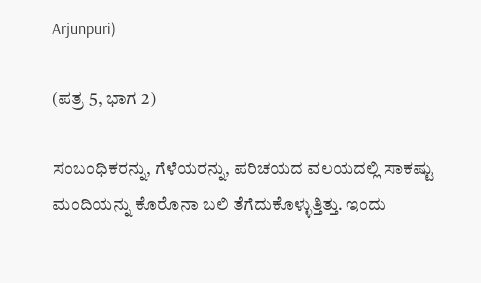Arjunpuri)

(ಪತ್ರ 5, ಭಾಗ 2)

ಸಂಬಂಧಿಕರನ್ನು, ಗೆಳೆಯರನ್ನು, ಪರಿಚಯದ ವಲಯದಲ್ಲಿ ಸಾಕಷ್ಟು ಮಂದಿಯನ್ನು ಕೊರೊನಾ ಬಲಿ ತೆಗೆದುಕೊಳ್ಳುತ್ತಿತ್ತು. ಇಂದು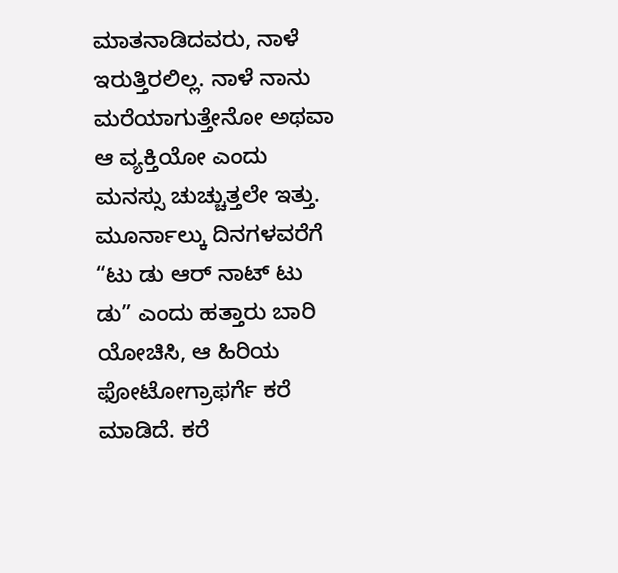ಮಾತನಾಡಿದವರು, ನಾಳೆ ಇರುತ್ತಿರಲಿಲ್ಲ. ನಾಳೆ ನಾನು ಮರೆಯಾಗುತ್ತೇನೋ ಅಥವಾ ಆ ವ್ಯಕ್ತಿಯೋ ಎಂದು ಮನಸ್ಸು ಚುಚ್ಚುತ್ತಲೇ ಇತ್ತು. ಮೂರ್ನಾಲ್ಕು ದಿನಗಳವರೆಗೆ “ಟು ಡು ಆರ್ ನಾಟ್ ಟು ಡು” ಎಂದು ಹತ್ತಾರು ಬಾರಿ ಯೋಚಿಸಿ, ಆ ಹಿರಿಯ ಫೋಟೋಗ್ರಾಫರ್ಗೆ ಕರೆ ಮಾಡಿದೆ. ಕರೆ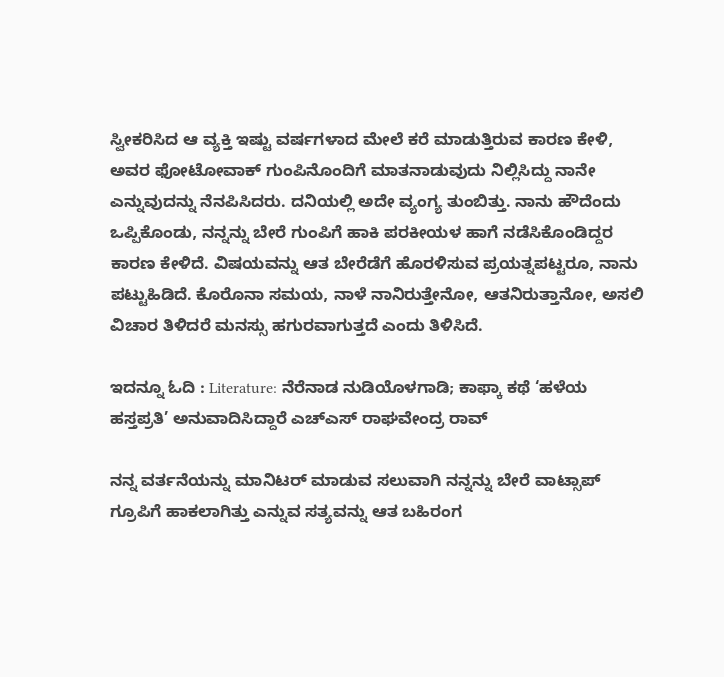ಸ್ವೀಕರಿಸಿದ ಆ ವ್ಯಕ್ತಿ ಇಷ್ಟು ವರ್ಷಗಳಾದ ಮೇಲೆ ಕರೆ ಮಾಡುತ್ತಿರುವ ಕಾರಣ ಕೇಳಿ, ಅವರ ಫೋಟೋವಾಕ್ ಗುಂಪಿನೊಂದಿಗೆ ಮಾತನಾಡುವುದು ನಿಲ್ಲಿಸಿದ್ದು ನಾನೇ ಎನ್ನುವುದನ್ನು ನೆನಪಿಸಿದರು. ದನಿಯಲ್ಲಿ ಅದೇ ವ್ಯಂಗ್ಯ ತುಂಬಿತ್ತು. ನಾನು ಹೌದೆಂದು ಒಪ್ಪಿಕೊಂಡು, ನನ್ನನ್ನು ಬೇರೆ ಗುಂಪಿಗೆ ಹಾಕಿ ಪರಕೀಯಳ ಹಾಗೆ ನಡೆಸಿಕೊಂಡಿದ್ದರ ಕಾರಣ ಕೇಳಿದೆ. ವಿಷಯವನ್ನು ಆತ ಬೇರೆಡೆಗೆ ಹೊರಳಿಸುವ ಪ್ರಯತ್ನಪಟ್ಟರೂ, ನಾನು ಪಟ್ಟುಹಿಡಿದೆ. ಕೊರೊನಾ ಸಮಯ, ನಾಳೆ ನಾನಿರುತ್ತೇನೋ, ಆತನಿರುತ್ತಾನೋ, ಅಸಲಿ ವಿಚಾರ ತಿಳಿದರೆ ಮನಸ್ಸು ಹಗುರವಾಗುತ್ತದೆ ಎಂದು ತಿಳಿಸಿದೆ.

ಇದನ್ನೂ ಓದಿ : Literature: ನೆರೆನಾಡ ನುಡಿಯೊಳಗಾಡಿ; ಕಾಫ್ಕಾ ಕಥೆ ‘ಹಳೆಯ ಹಸ್ತಪ್ರತಿ’ ಅನುವಾದಿಸಿದ್ದಾರೆ ಎಚ್ಎಸ್ ರಾಘವೇಂದ್ರ ರಾವ್

ನನ್ನ ವರ್ತನೆಯನ್ನು ಮಾನಿಟರ್ ಮಾಡುವ ಸಲುವಾಗಿ ನನ್ನನ್ನು ಬೇರೆ ವಾಟ್ಸಾಪ್ ಗ್ರೂಪಿಗೆ ಹಾಕಲಾಗಿತ್ತು ಎನ್ನುವ ಸತ್ಯವನ್ನು ಆತ ಬಹಿರಂಗ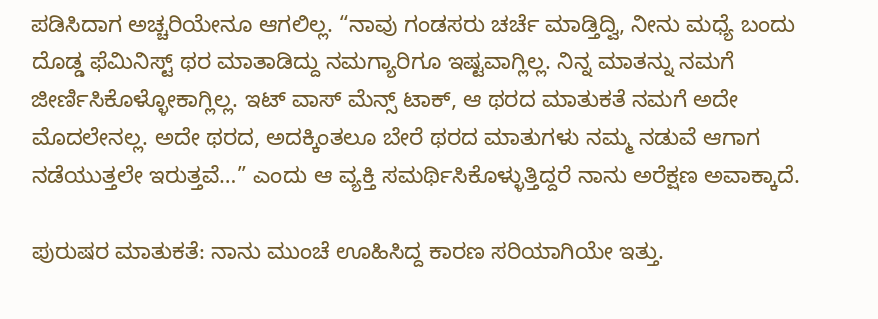ಪಡಿಸಿದಾಗ ಅಚ್ಚರಿಯೇನೂ ಆಗಲಿಲ್ಲ. “ನಾವು ಗಂಡಸರು ಚರ್ಚೆ ಮಾಡ್ತಿದ್ವಿ, ನೀನು ಮಧ್ಯೆ ಬಂದು ದೊಡ್ಡ ಫೆಮಿನಿಸ್ಟ್ ಥರ ಮಾತಾಡಿದ್ದು ನಮಗ್ಯಾರಿಗೂ ಇಷ್ಟವಾಗ್ಲಿಲ್ಲ. ನಿನ್ನ ಮಾತನ್ನು ನಮಗೆ ಜೀರ್ಣಿಸಿಕೊಳ್ಳೋಕಾಗ್ಲಿಲ್ಲ. ಇಟ್ ವಾಸ್ ಮೆನ್ಸ್ ಟಾಕ್, ಆ ಥರದ ಮಾತುಕತೆ ನಮಗೆ ಅದೇ ಮೊದಲೇನಲ್ಲ. ಅದೇ ಥರದ, ಅದಕ್ಕಿಂತಲೂ ಬೇರೆ ಥರದ ಮಾತುಗಳು ನಮ್ಮ ನಡುವೆ ಆಗಾಗ ನಡೆಯುತ್ತಲೇ ಇರುತ್ತವೆ…” ಎಂದು ಆ ವ್ಯಕ್ತಿ ಸಮರ್ಥಿಸಿಕೊಳ್ಳುತ್ತಿದ್ದರೆ ನಾನು ಅರೆಕ್ಷಣ ಅವಾಕ್ಕಾದೆ.

ಪುರುಷರ ಮಾತುಕತೆ: ನಾನು ಮುಂಚೆ ಊಹಿಸಿದ್ದ ಕಾರಣ ಸರಿಯಾಗಿಯೇ ಇತ್ತು.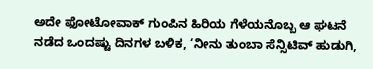ಅದೇ ಫೋಟೋವಾಕ್ ಗುಂಪಿನ ಹಿರಿಯ ಗೆಳೆಯನೊಬ್ಬ ಆ ಘಟನೆ ನಡೆದ ಒಂದಷ್ಟು ದಿನಗಳ ಬಳಿಕ, ‘ನೀನು ತುಂಬಾ ಸೆನ್ಸಿಟಿವ್ ಹುಡುಗಿ,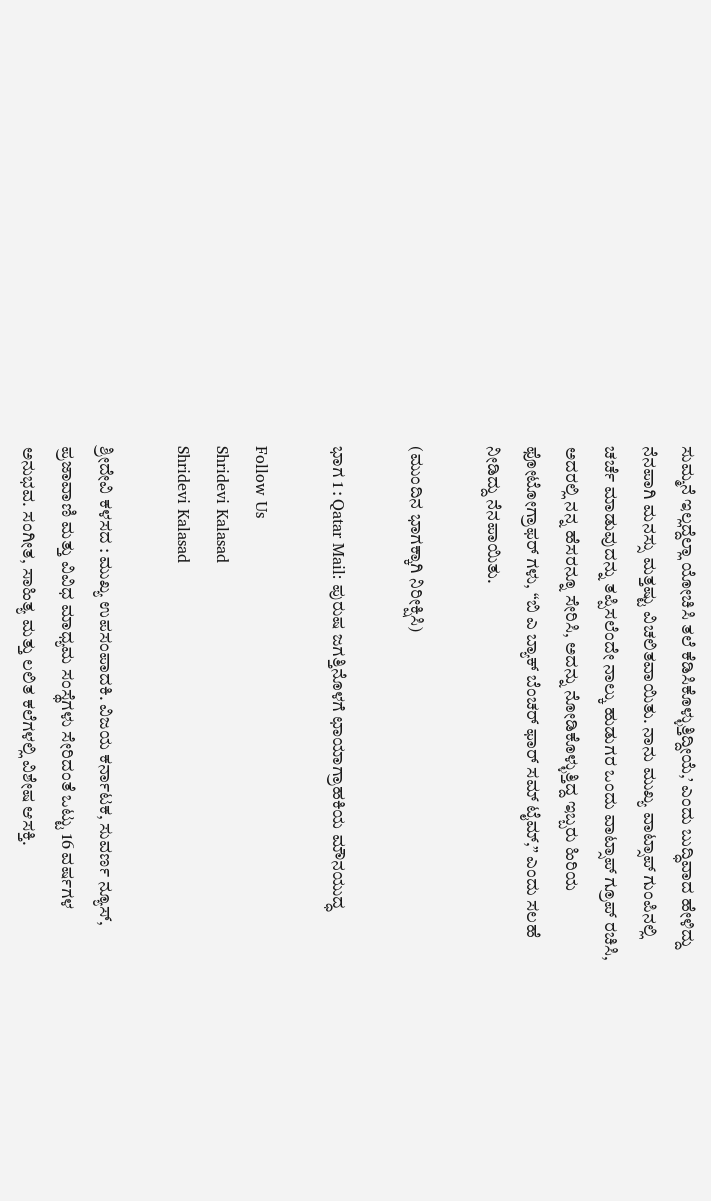ಸುಮ್ಮನೆ ಇಲ್ಲದ್ದೆಲ್ಲಾ ಯೋಚಿಸಿ ತಲೆ ಕೆಡಿಸಿಕೊಳ್ಳುತ್ತಿದ್ದೀಯೆ,’ ಎಂದು ಬುದ್ಧಿವಾದ ಹೇಳಿದ್ದು ನೆನಪಾಗಿ ಮನಸ್ಸು ಮತ್ತಷ್ಟು ವಿಚಲಿತವಾಯಿತು. ನಾನು ಮುಖ್ಯ ವಾಟ್ಸಾಪ್ ಗುಂಪಿನಲ್ಲಿ ಚರ್ಚೆ ಮಾಡುವುದನ್ನು ತಪ್ಪಿಸಲೆಂದೇ ನಾಲ್ಕು ಹುಡುಗರ ಒಂದು ವಾಟ್ಸಾಪ್ ಗ್ರೂಪ್ ರಚಿಸಿ, ಅದರಲ್ಲಿ ನನ್ನ ಹೆಸರನ್ನೂ ಸೇರಿಸಿ, ಅದನ್ನು ನೋಡಿಕೊಳ್ಳುತ್ತಿದ್ದ ಇಬ್ಬರು ಹಿರಿಯ ಫೋಟೋಗ್ರಾಫರ್ ಗಳು, “ಬಿ ಎ ಬ್ಯಾಕ್ ಬೆಂಚರ್ ಫಾರ್ ಸಮ್ ಟೈಮ್,” ಎಂದು ಸಲಹೆ ನೀಡಿದ್ದು ನೆನಪಾಯಿತು.

(ಮುಂದಿನ ಭಾಗಕ್ಕಾಗಿ ನಿರೀಕ್ಷಿಸಿ)

ಭಾಗ 1 : Qatar Mail: ಪುರುಷ ಜಗತ್ತಿನೊಳಗೆ ಛಾಯಾಗ್ರಾಹಕಿಯ ಮೌನಯುದ್ಧ

Follow Us
Shridevi Kalasad
Shridevi Kalasad

ಶ್ರೀದೇವಿ ಕಳಸದ : ಮುಖ್ಯ ಉಪಸಂಪಾದಕಿ. ವಿಜಯ ಕರ್ನಾಟಕ, ಸುವರ್ಣ ನ್ಯೂಸ್, ಪ್ರಜಾವಾಣಿ ಮತ್ತು ವಿವಿಧ ಮಾಧ್ಯಮ ಸಂಸ್ಥೆಗಳು ಸೇರಿದಂತೆ ಒಟ್ಟು 16 ವರ್ಷಗಳ ಅನುಭವ. ಸಂಗೀತ, ಸಾಹಿತ್ಯ ಮತ್ತು ಲಲಿತ ಕಲೆಗಳಲ್ಲಿ ವಿಶೇಷ ಆಸಕ್ತಿ.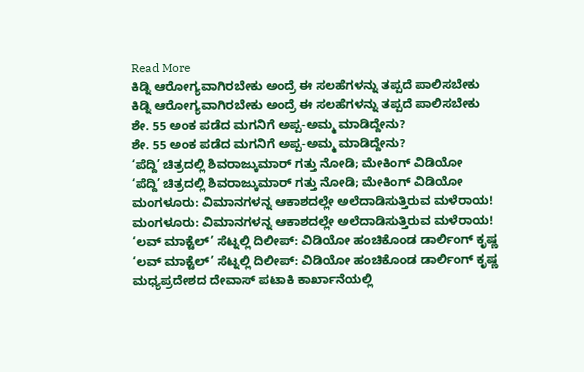Read More
ಕಿಡ್ನಿ ಆರೋಗ್ಯವಾಗಿರಬೇಕು ಅಂದ್ರೆ ಈ ಸಲಹೆಗಳನ್ನು ತಪ್ಪದೆ ಪಾಲಿಸಬೇಕು
ಕಿಡ್ನಿ ಆರೋಗ್ಯವಾಗಿರಬೇಕು ಅಂದ್ರೆ ಈ ಸಲಹೆಗಳನ್ನು ತಪ್ಪದೆ ಪಾಲಿಸಬೇಕು
ಶೇ. 55 ಅಂಕ ಪಡೆದ ಮಗನಿಗೆ ಅಪ್ಪ-ಅಮ್ಮ ಮಾಡಿದ್ದೇನು?
ಶೇ. 55 ಅಂಕ ಪಡೆದ ಮಗನಿಗೆ ಅಪ್ಪ-ಅಮ್ಮ ಮಾಡಿದ್ದೇನು?
‘ಪೆದ್ದಿ’ ಚಿತ್ರದಲ್ಲಿ ಶಿವರಾಜ್ಕುಮಾರ್ ಗತ್ತು ನೋಡಿ; ಮೇಕಿಂಗ್ ವಿಡಿಯೋ
‘ಪೆದ್ದಿ’ ಚಿತ್ರದಲ್ಲಿ ಶಿವರಾಜ್ಕುಮಾರ್ ಗತ್ತು ನೋಡಿ; ಮೇಕಿಂಗ್ ವಿಡಿಯೋ
ಮಂಗಳೂರು: ವಿಮಾನಗಳನ್ನ ಆಕಾಶದಲ್ಲೇ ಅಲೆದಾಡಿಸುತ್ತಿರುವ ಮಳೆರಾಯ!
ಮಂಗಳೂರು: ವಿಮಾನಗಳನ್ನ ಆಕಾಶದಲ್ಲೇ ಅಲೆದಾಡಿಸುತ್ತಿರುವ ಮಳೆರಾಯ!
‘ಲವ್ ಮಾಕ್ಟೆಲ್’ ಸೆಟ್ನಲ್ಲಿ ದಿಲೀಪ್: ವಿಡಿಯೋ ಹಂಚಿಕೊಂಡ ಡಾರ್ಲಿಂಗ್ ಕೃಷ್ಣ
‘ಲವ್ ಮಾಕ್ಟೆಲ್’ ಸೆಟ್ನಲ್ಲಿ ದಿಲೀಪ್: ವಿಡಿಯೋ ಹಂಚಿಕೊಂಡ ಡಾರ್ಲಿಂಗ್ ಕೃಷ್ಣ
ಮಧ್ಯಪ್ರದೇಶದ ದೇವಾಸ್ ಪಟಾಕಿ ಕಾರ್ಖಾನೆಯಲ್ಲಿ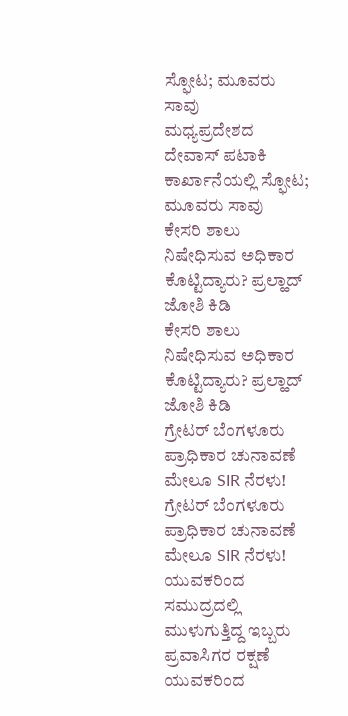ಸ್ಫೋಟ; ಮೂವರು ಸಾವು
ಮಧ್ಯಪ್ರದೇಶದ ದೇವಾಸ್ ಪಟಾಕಿ ಕಾರ್ಖಾನೆಯಲ್ಲಿ ಸ್ಫೋಟ; ಮೂವರು ಸಾವು
ಕೇಸರಿ ಶಾಲು ನಿಷೇಧಿಸುವ ಅಧಿಕಾರ ಕೊಟ್ಟಿದ್ಯಾರು? ಪ್ರಲ್ಹಾದ್ ಜೋಶಿ ಕಿಡಿ
ಕೇಸರಿ ಶಾಲು ನಿಷೇಧಿಸುವ ಅಧಿಕಾರ ಕೊಟ್ಟಿದ್ಯಾರು? ಪ್ರಲ್ಹಾದ್ ಜೋಶಿ ಕಿಡಿ
ಗ್ರೇಟರ್ ಬೆಂಗಳೂರು ಪ್ರಾಧಿಕಾರ ಚುನಾವಣೆ ಮೇಲೂ SIR ನೆರಳು!
ಗ್ರೇಟರ್ ಬೆಂಗಳೂರು ಪ್ರಾಧಿಕಾರ ಚುನಾವಣೆ ಮೇಲೂ SIR ನೆರಳು!
ಯುವಕರಿಂದ ಸಮುದ್ರದಲ್ಲಿ ಮುಳುಗುತ್ತಿದ್ದ ಇಬ್ಬರು ಪ್ರವಾಸಿಗರ ರಕ್ಷಣೆ
ಯುವಕರಿಂದ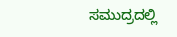ಸಮುದ್ರದಲ್ಲಿ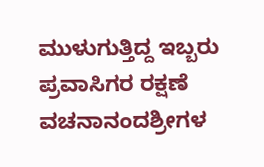ಮುಳುಗುತ್ತಿದ್ದ ಇಬ್ಬರು ಪ್ರವಾಸಿಗರ ರಕ್ಷಣೆ
ವಚನಾನಂದಶ್ರೀಗಳ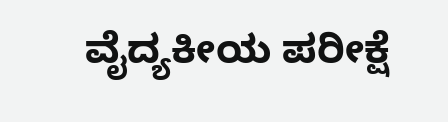ವೈದ್ಯಕೀಯ ಪರೀಕ್ಷೆ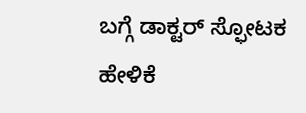ಬಗ್ಗೆ ಡಾಕ್ಟರ್ ಸ್ಫೋಟಕ ಹೇಳಿಕೆ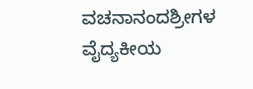ವಚನಾನಂದಶ್ರೀಗಳ ವೈದ್ಯಕೀಯ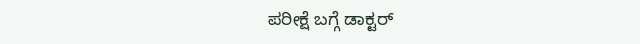ಪರೀಕ್ಷೆ ಬಗ್ಗೆ ಡಾಕ್ಟರ್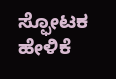ಸ್ಫೋಟಕ ಹೇಳಿಕೆ